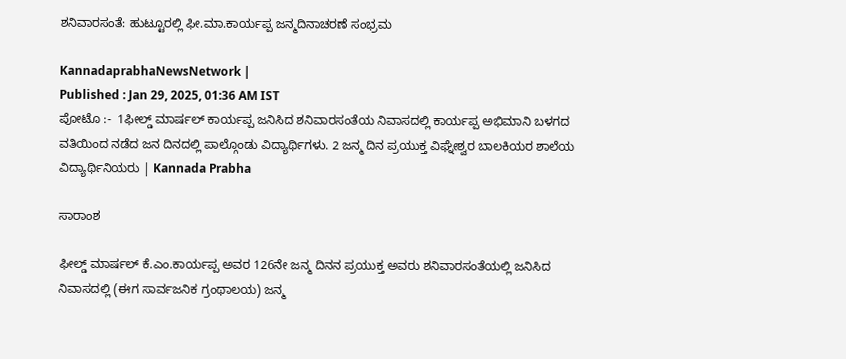ಶನಿವಾರಸಂತೆ: ಹುಟ್ಟೂರಲ್ಲಿ ಫೀ.ಮಾ.ಕಾರ್ಯಪ್ಪ ಜನ್ಮದಿನಾಚರಣೆ ಸಂಭ್ರಮ

KannadaprabhaNewsNetwork |
Published : Jan 29, 2025, 01:36 AM IST
ಪೋಟೊ :-  1ಫೀಲ್ಡ್ ಮಾರ್ಷಲ್ ಕಾರ್ಯಪ್ಪ ಜನಿಸಿದ ಶನಿವಾರಸಂತೆಯ ನಿವಾಸದಲ್ಲಿ ಕಾರ್ಯಪ್ಪ ಅಭಿಮಾನಿ ಬಳಗದ ವತಿಯಿಂದ ನಡೆದ ಜನ ದಿನದಲ್ಲಿ ಪಾಲ್ಗೊಂಡು ವಿದ್ಯಾರ್ಥಿಗಳು. 2 ಜನ್ಮ ದಿನ ಪ್ರಯುಕ್ತ ವಿಘ್ನೇಶ್ವರ ಬಾಲಕಿಯರ ಶಾಲೆಯ ವಿದ್ಯಾರ್ಥಿನಿಯರು | Kannada Prabha

ಸಾರಾಂಶ

ಫೀಲ್ಡ್ ಮಾರ್ಷಲ್ ಕೆ.ಎಂ.ಕಾರ್ಯಪ್ಪ ಅವರ 126ನೇ ಜನ್ಮ ದಿನನ ಪ್ರಯುಕ್ತ ಅವರು ಶನಿವಾರಸಂತೆಯಲ್ಲಿ ಜನಿಸಿದ ನಿವಾಸದಲ್ಲಿ (ಈಗ ಸಾರ್ವಜನಿಕ ಗ್ರಂಥಾಲಯ) ಜನ್ಮ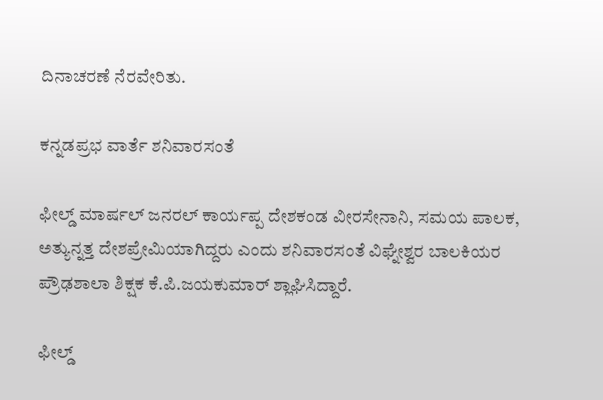ದಿನಾಚರಣೆ ನೆರವೇರಿತು.

ಕನ್ನಡಪ್ರಭ ವಾರ್ತೆ ಶನಿವಾರಸಂತೆ

ಫೀಲ್ಡ್ ಮಾರ್ಷಲ್ ಜನರಲ್ ಕಾರ್ಯಪ್ಪ ದೇಶಕಂಡ ವೀರಸೇನಾನಿ, ಸಮಯ ಪಾಲಕ, ಅತ್ಯುನ್ನತ್ತ ದೇಶಪ್ರೇಮಿಯಾಗಿದ್ದರು ಎಂದು ಶನಿವಾರಸಂತೆ ವಿಘ್ನೇಶ್ವರ ಬಾಲಕಿಯರ ಪ್ರೌಢಶಾಲಾ ಶಿಕ್ಷಕ ಕೆ.ಪಿ.ಜಯಕುಮಾರ್ ಶ್ಲಾಘಿಸಿದ್ದಾರೆ.

ಫೀಲ್ಡ್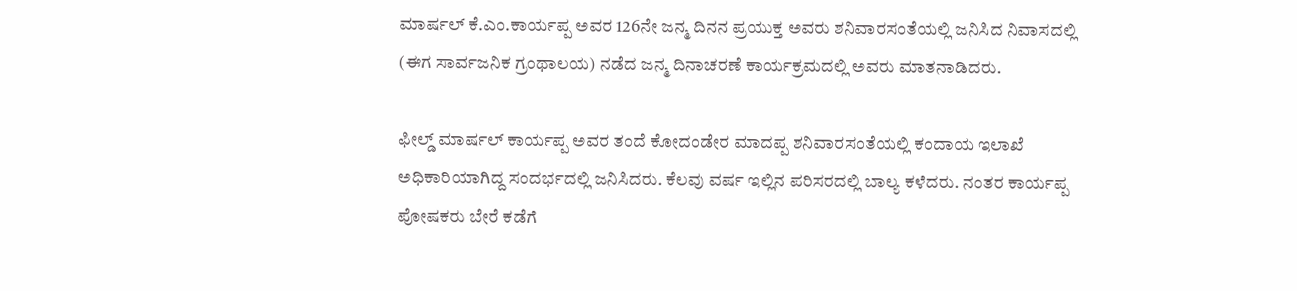ಮಾರ್ಷಲ್ ಕೆ.ಎಂ.ಕಾರ್ಯಪ್ಪ ಅವರ 126ನೇ ಜನ್ಮ ದಿನನ ಪ್ರಯುಕ್ತ ಅವರು ಶನಿವಾರಸಂತೆಯಲ್ಲಿ ಜನಿಸಿದ ನಿವಾಸದಲ್ಲಿ (ಈಗ ಸಾರ್ವಜನಿಕ ಗ್ರಂಥಾಲಯ) ನಡೆದ ಜನ್ಮ ದಿನಾಚರಣೆ ಕಾರ್ಯಕ್ರಮದಲ್ಲಿ ಅವರು ಮಾತನಾಡಿದರು.

ಫೀಲ್ಡ್ ಮಾರ್ಷಲ್ ಕಾರ್ಯಪ್ಪ ಅವರ ತಂದೆ ಕೋದಂಡೇರ ಮಾದಪ್ಪ ಶನಿವಾರಸಂತೆಯಲ್ಲಿ ಕಂದಾಯ ಇಲಾಖೆ ಅಧಿಕಾರಿಯಾಗಿದ್ದ ಸಂದರ್ಭದಲ್ಲಿ ಜನಿಸಿದರು. ಕೆಲವು ವರ್ಷ ಇಲ್ಲಿನ ಪರಿಸರದಲ್ಲಿ ಬಾಲ್ಯ ಕಳೆದರು. ನಂತರ ಕಾರ್ಯಪ್ಪ ಪೋಷಕರು ಬೇರೆ ಕಡೆಗೆ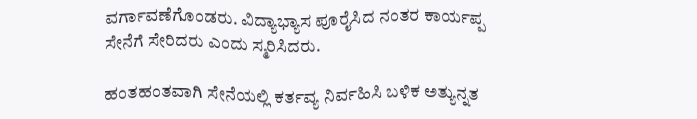ವರ್ಗಾವಣೆಗೊಂಡರು. ವಿದ್ಯಾಭ್ಯಾಸ ಪೂರೈಸಿದ ನಂತರ ಕಾರ್ಯಪ್ಪ ಸೇನೆಗೆ ಸೇರಿದರು ಎಂದು ಸ್ಮರಿಸಿದರು.

ಹಂತಹಂತವಾಗಿ ಸೇನೆಯಲ್ಲಿ ಕರ್ತವ್ಯ ನಿರ್ವಹಿಸಿ ಬಳಿಕ ಅತ್ಯುನ್ನತ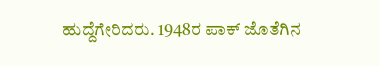ಹುದ್ದೆಗೇರಿದರು. 1948ರ ಪಾಕ್ ಜೊತೆಗಿನ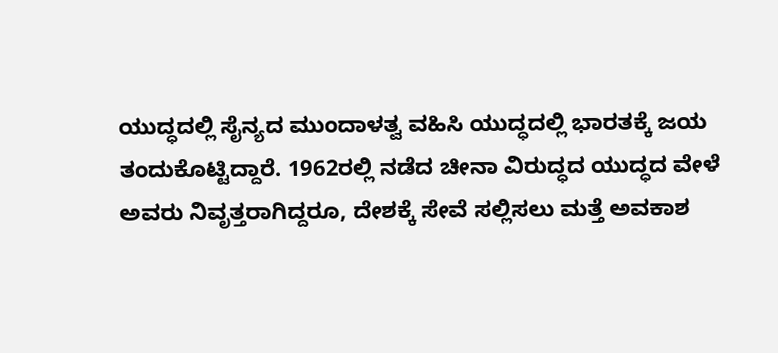ಯುದ್ಧದಲ್ಲಿ ಸೈನ್ಯದ ಮುಂದಾಳತ್ವ ವಹಿಸಿ ಯುದ್ಧದಲ್ಲಿ ಭಾರತಕ್ಕೆ ಜಯ ತಂದುಕೊಟ್ಟಿದ್ದಾರೆ. 1962ರಲ್ಲಿ ನಡೆದ ಚೀನಾ ವಿರುದ್ಧದ ಯುದ್ಧದ ವೇಳೆ ಅವರು ನಿವೃತ್ತರಾಗಿದ್ದರೂ, ದೇಶಕ್ಕೆ ಸೇವೆ ಸಲ್ಲಿಸಲು ಮತ್ತೆ ಅವಕಾಶ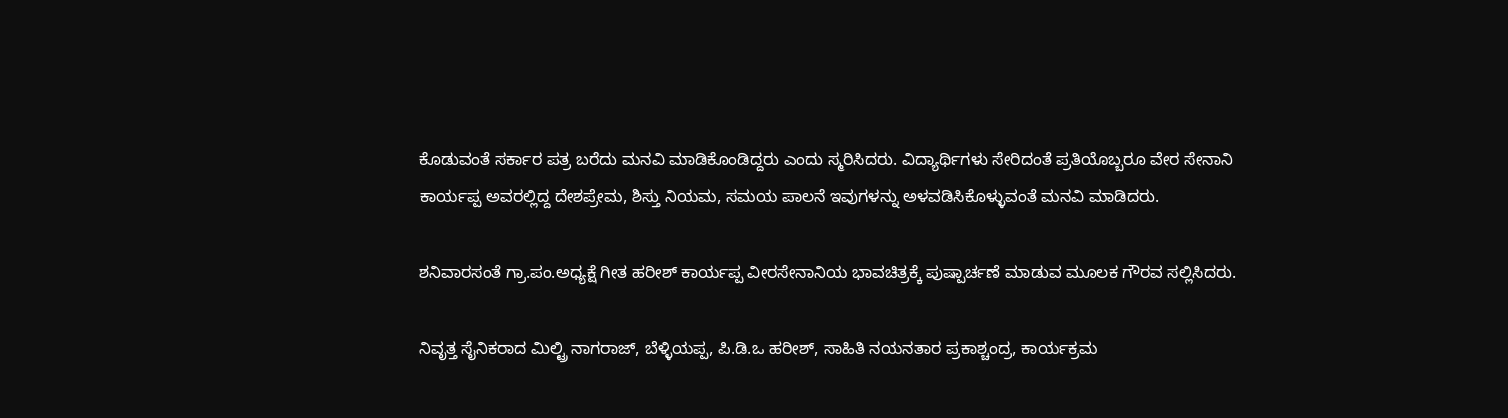ಕೊಡುವಂತೆ ಸರ್ಕಾರ ಪತ್ರ ಬರೆದು ಮನವಿ ಮಾಡಿಕೊಂಡಿದ್ದರು ಎಂದು ಸ್ಮರಿಸಿದರು. ವಿದ್ಯಾರ್ಥಿಗಳು ಸೇರಿದಂತೆ ಪ್ರತಿಯೊಬ್ಬರೂ ವೇರ ಸೇನಾನಿ ಕಾರ್ಯಪ್ಪ ಅವರಲ್ಲಿದ್ದ ದೇಶಪ್ರೇಮ, ಶಿಸ್ತು ನಿಯಮ, ಸಮಯ ಪಾಲನೆ ಇವುಗಳನ್ನು ಅಳವಡಿಸಿಕೊಳ್ಳುವಂತೆ ಮನವಿ ಮಾಡಿದರು.

ಶನಿವಾರಸಂತೆ ಗ್ರಾ.ಪಂ.ಅಧ್ಯಕ್ಷೆ ಗೀತ ಹರೀಶ್ ಕಾರ್ಯಪ್ಪ ವೀರಸೇನಾನಿಯ ಭಾವಚಿತ್ರಕ್ಕೆ ಪುಷ್ಪಾರ್ಚಣೆ ಮಾಡುವ ಮೂಲಕ ಗೌರವ ಸಲ್ಲಿಸಿದರು.

ನಿವೃತ್ತ ಸೈನಿಕರಾದ ಮಿಲ್ಟ್ರಿ ನಾಗರಾಜ್, ಬೆಳ್ಳಿಯಪ್ಪ, ಪಿ.ಡಿ.ಒ ಹರೀಶ್, ಸಾಹಿತಿ ನಯನತಾರ ಪ್ರಕಾಶ್ಚಂದ್ರ, ಕಾರ್ಯಕ್ರಮ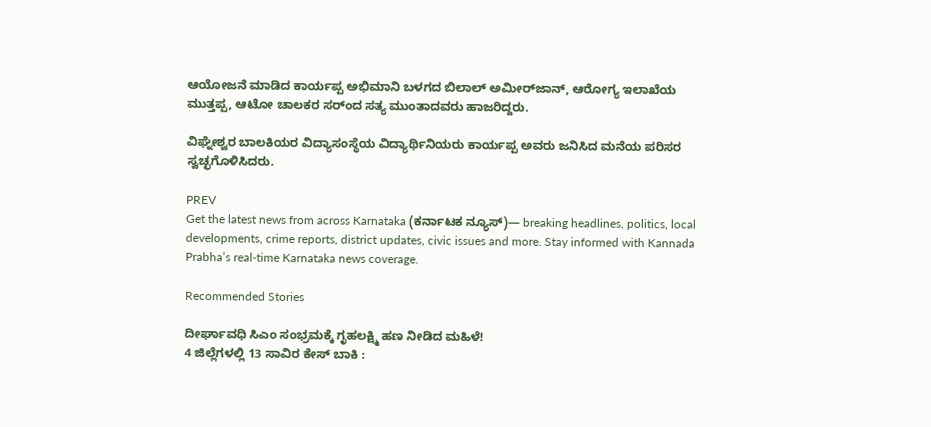ಆಯೋಜನೆ ಮಾಡಿದ ಕಾರ್ಯಪ್ಪ ಅಭಿಮಾನಿ ಬಳಗದ ಬಿಲಾಲ್ ಅಮೀರ್‌ಜಾನ್, ಆರೋಗ್ಯ ಇಲಾಖೆಯ ಮುತ್ತಪ್ಪ, ಆಟೋ ಚಾಲಕರ ಸರ್ಂದ ಸತ್ಯ ಮುಂತಾದವರು ಹಾಜರಿದ್ದರು.

ವಿಘ್ನೇಶ್ವರ ಬಾಲಕಿಯರ ವಿದ್ಯಾಸಂಸ್ಥೆಯ ವಿದ್ಯಾರ್ಥಿನಿಯರು ಕಾರ್ಯಪ್ಪ ಅವರು ಜನಿಸಿದ ಮನೆಯ ಪರಿಸರ ಸ್ವಚ್ಛಗೊಳಿಸಿದರು.

PREV
Get the latest news from across Karnataka (ಕರ್ನಾಟಕ ನ್ಯೂಸ್)— breaking headlines, politics, local developments, crime reports, district updates, civic issues and more. Stay informed with Kannada Prabha’s real‑time Karnataka news coverage.

Recommended Stories

ದೀರ್ಘಾವಧಿ ಸಿಎಂ ಸಂಭ್ರಮಕ್ಕೆ ಗೃಹಲಕ್ಷ್ಮಿ ಹಣ ನೀಡಿದ ಮಹಿಳೆ!
4 ಜಿಲ್ಲೆಗಳಲ್ಲಿ 13 ಸಾವಿರ ಕೇಸ್‌ ಬಾಕಿ :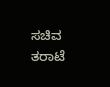ಸಚಿವ ತರಾಟೆ